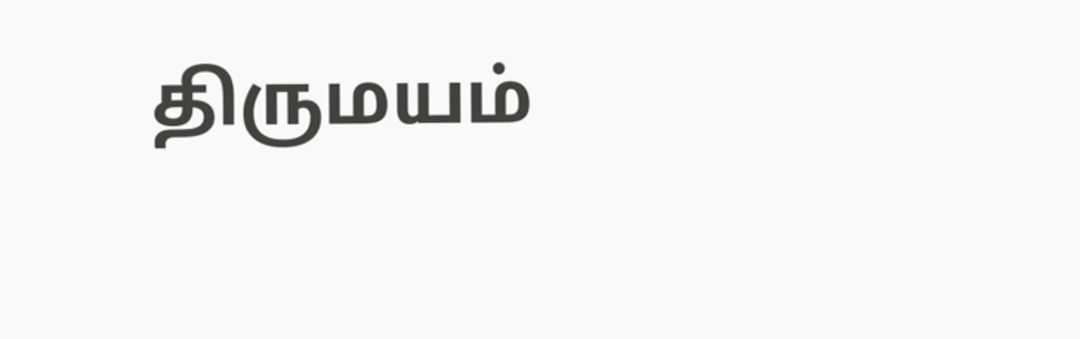திருமயம்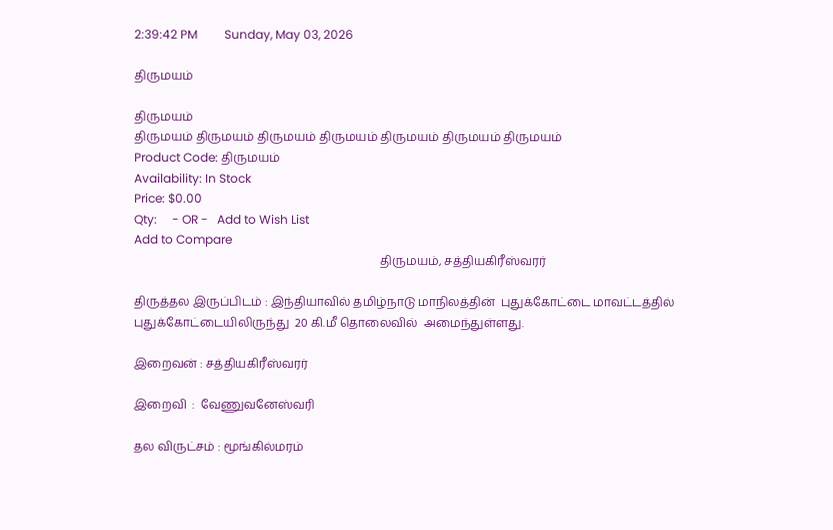2:39:42 PM         Sunday, May 03, 2026

திருமயம்

திருமயம்
திருமயம் திருமயம் திருமயம் திருமயம் திருமயம் திருமயம் திருமயம்
Product Code: திருமயம்
Availability: In Stock
Price: $0.00
Qty:     - OR -   Add to Wish List
Add to Compare
                                                                                    திருமயம், சத்தியகிரீஸ்வரர்

திருத்தல இருப்பிடம் : இந்தியாவில் தமிழ்நாடு மாநிலத்தின்  புதுக்கோட்டை மாவட்டத்தில் புதுக்கோட்டையிலிருந்து  20 கி.மீ தொலைவில்  அமைந்துள்ளது.

இறைவன் : சத்தியகிரீஸ்வரர்

இறைவி  :  வேணுவனேஸ்வரி

தல விருட்சம் : மூங்கில்மரம்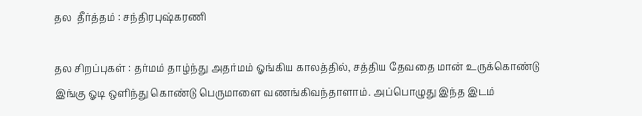தல  தீர்த்தம் : சந்திரபுஷ்கரணி

தல சிறப்புகள் : தர்மம் தாழ்ந்து அதர்மம் ஓங்கிய காலத்தில், சத்திய தேவதை மான் உருக்கொண்டு இங்கு ஓடி ஒளிந்து கொண்டு பெருமாளை வணங்கிவந்தாளாம். அப்பொழுது இந்த இடம்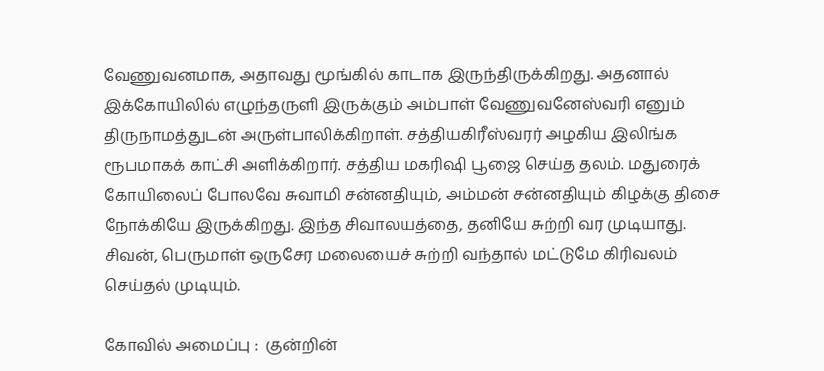வேணுவனமாக, அதாவது மூங்கில் காடாக இருந்திருக்கிறது. அதனால் இக்கோயிலில் எழுந்தருளி இருக்கும் அம்பாள் வேணுவனேஸ்வரி எனும் திருநாமத்துடன் அருள்பாலிக்கிறாள். சத்தியகிரீஸ்வரர் அழகிய இலிங்க ரூபமாகக் காட்சி அளிக்கிறார். சத்திய மகரிஷி பூஜை செய்த தலம். மதுரைக் கோயிலைப் போலவே சுவாமி சன்னதியும், அம்மன் சன்னதியும் கிழக்கு திசை நோக்கியே இருக்கிறது. இந்த சிவாலயத்தை, தனியே சுற்றி வர முடியாது. சிவன், பெருமாள் ஒருசேர மலையைச் சுற்றி வந்தால் மட்டுமே கிரிவலம் செய்தல் முடியும்.

கோவில் அமைப்பு :  குன்றின்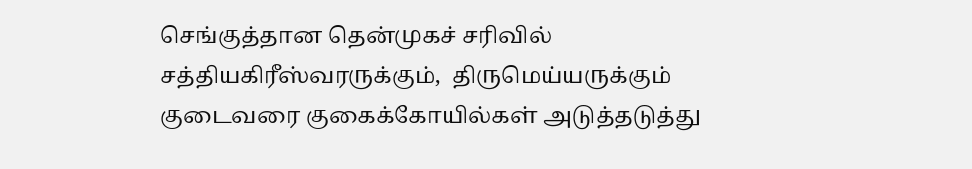செங்குத்தான தென்முகச் சரிவில் சத்தியகிரீஸ்வரருக்கும்,  திருமெய்யருக்கும் குடைவரை குகைக்கோயில்கள் அடுத்தடுத்து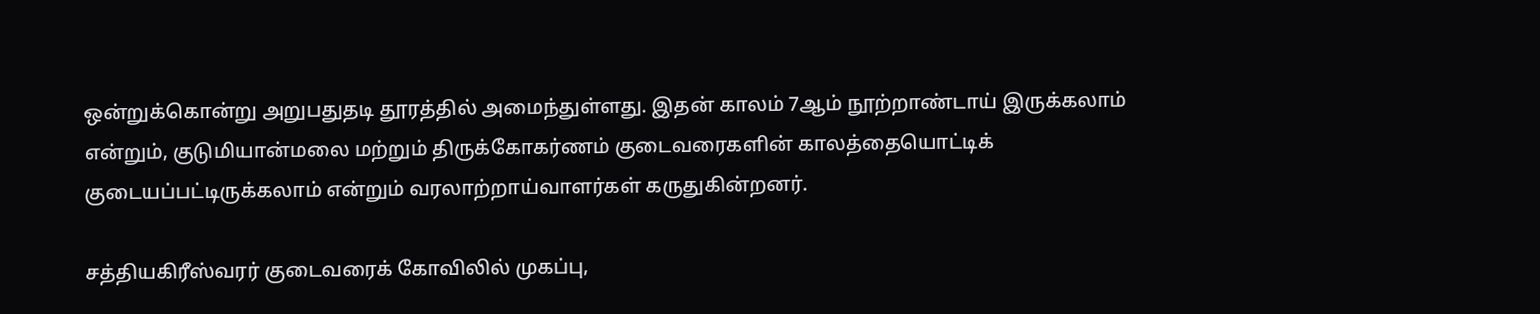ஒன்றுக்கொன்று அறுபதுதடி தூரத்தில் அமைந்துள்ளது. இதன் காலம் 7ஆம் நூற்றாண்டாய் இருக்கலாம் என்றும், குடுமியான்மலை மற்றும் திருக்கோகர்ணம் குடைவரைகளின் காலத்தையொட்டிக் குடையப்பட்டிருக்கலாம் என்றும் வரலாற்றாய்வாளர்கள் கருதுகின்றனர்.

சத்தியகிரீஸ்வரர் குடைவரைக் கோவிலில் முகப்பு,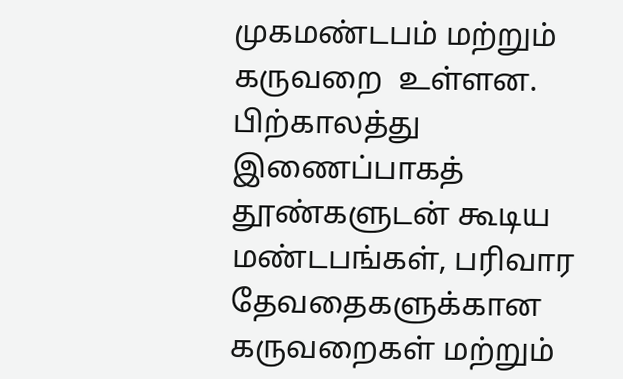முகமண்டபம் மற்றும் கருவறை  உள்ளன. பிற்காலத்து இணைப்பாகத் தூண்களுடன் கூடிய மண்டபங்கள், பரிவார தேவதைகளுக்கான கருவறைகள் மற்றும்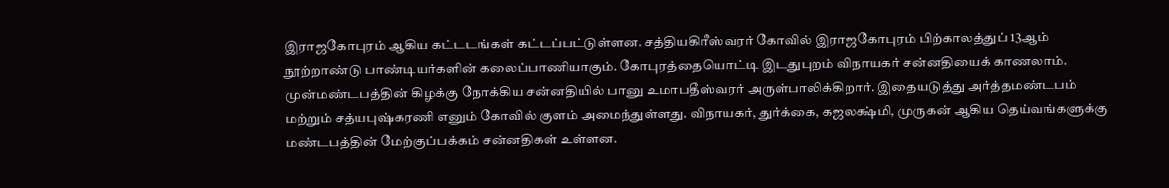இராஜகோபுரம் ஆகிய கட்டடங்கள் கட்டப்பட்டுள்ளன. சத்தியகிரீஸ்வரர் கோவில் இராஜகோபுரம் பிற்காலத்துப் 13ஆம் நூற்றாண்டு பாண்டியர்களின் கலைப்பாணியாகும். கோபுரத்தையொட்டி இடதுபுறம் விநாயகர் சன்னதியைக் காணலாம். முன்மண்டபத்தின் கிழக்கு நோக்கிய சன்னதியில் பானு உமாபதீஸ்வரர் அருள்பாலிக்கிறார். இதையடுத்து அர்த்தமண்டபம் மற்றும் சத்யபுஷ்கரணி எனும் கோவில் குளம் அமைந்துள்ளது. விநாயகர், துர்க்கை, கஜலக்ஷ்மி, முருகன் ஆகிய தெய்வங்களுக்கு மண்டபத்தின் மேற்குப்பக்கம் சன்னதிகள் உள்ளன.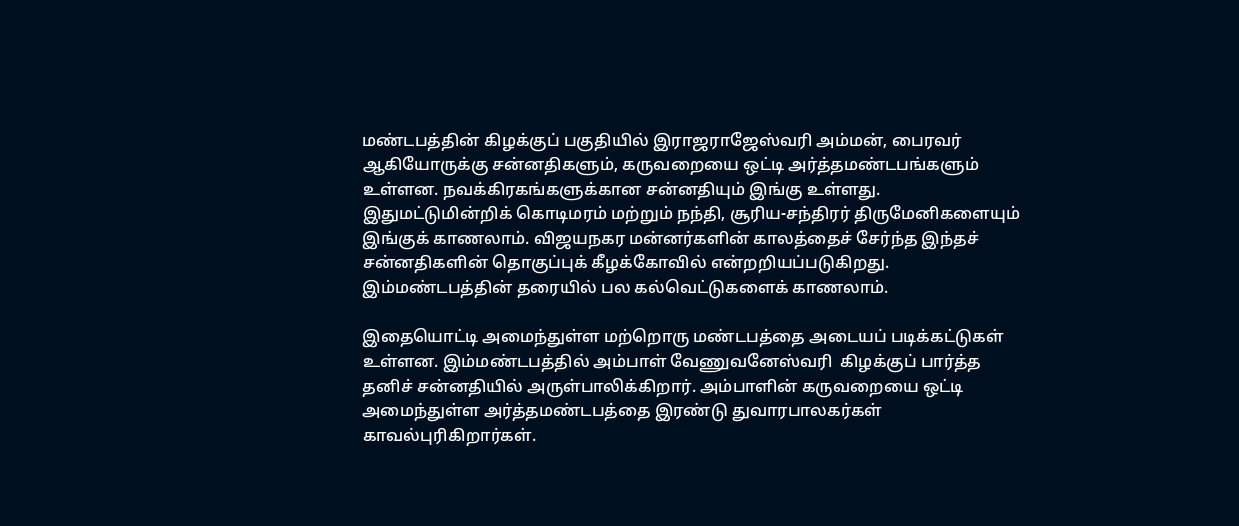மண்டபத்தின் கிழக்குப் பகுதியில் இராஜராஜேஸ்வரி அம்மன், பைரவர் ஆகியோருக்கு சன்னதிகளும், கருவறையை ஒட்டி அர்த்தமண்டபங்களும் உள்ளன. நவக்கிரகங்களுக்கான சன்னதியும் இங்கு உள்ளது. இதுமட்டுமின்றிக் கொடிமரம் மற்றும் நந்தி, சூரிய-சந்திரர் திருமேனிகளையும் இங்குக் காணலாம். விஜயநகர மன்னர்களின் காலத்தைச் சேர்ந்த இந்தச் சன்னதிகளின் தொகுப்புக் கீழக்கோவில் என்றறியப்படுகிறது. இம்மண்டபத்தின் தரையில் பல கல்வெட்டுகளைக் காணலாம்.

இதையொட்டி அமைந்துள்ள மற்றொரு மண்டபத்தை அடையப் படிக்கட்டுகள் உள்ளன. இம்மண்டபத்தில் அம்பாள் வேணுவனேஸ்வரி  கிழக்குப் பார்த்த தனிச் சன்னதியில் அருள்பாலிக்கிறார். அம்பாளின் கருவறையை ஒட்டி அமைந்துள்ள அர்த்தமண்டபத்தை இரண்டு துவாரபாலகர்கள் காவல்புரிகிறார்கள்.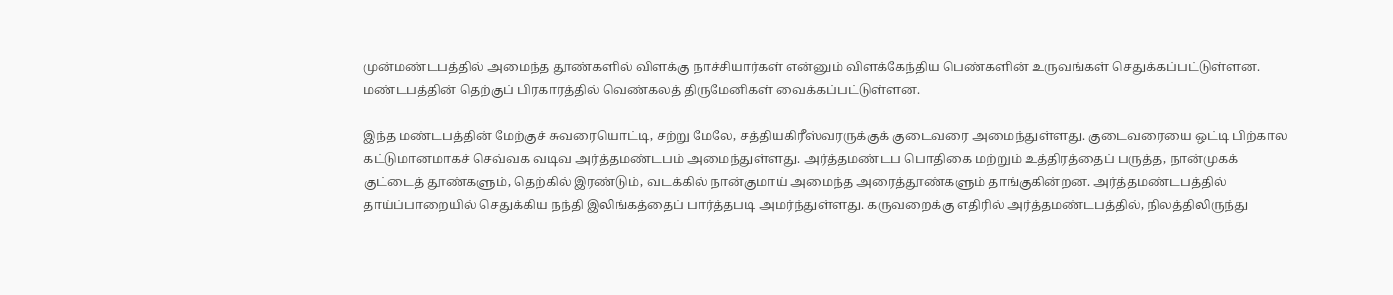முன்மண்டபத்தில் அமைந்த தூண்களில் விளக்கு நாச்சியார்கள் என்னும் விளக்கேந்திய பெண்களின் உருவங்கள் செதுக்கப்பட்டுள்ளன. மண்டபத்தின் தெற்குப் பிரகாரத்தில் வெண்கலத் திருமேனிகள் வைக்கப்பட்டுள்ளன.

இந்த மண்டபத்தின் மேற்குச் சுவரையொட்டி, சற்று மேலே, சத்தியகிரீஸ்வரருக்குக் குடைவரை அமைந்துள்ளது. குடைவரையை ஒட்டி பிற்கால கட்டுமானமாகச் செவ்வக வடிவ அர்த்தமண்டபம் அமைந்துள்ளது. அர்த்தமண்டப பொதிகை மற்றும் உத்திரத்தைப் பருத்த, நான்முகக் குட்டைத் தூண்களும், தெற்கில் இரண்டும், வடக்கில் நான்குமாய் அமைந்த அரைத்தூண்களும் தாங்குகின்றன. அர்த்தமண்டபத்தில் தாய்ப்பாறையில் செதுக்கிய நந்தி இலிங்கத்தைப் பார்த்தபடி அமர்ந்துள்ளது. கருவறைக்கு எதிரில் அர்த்தமண்டபத்தில், நிலத்திலிருந்து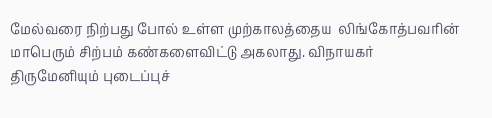மேல்வரை நிற்பது போல் உள்ள முற்காலத்தைய  லிங்கோத்பவரின் மாபெரும் சிற்பம் கண்களைவிட்டு அகலாது. விநாயகர் திருமேனியும் புடைப்புச்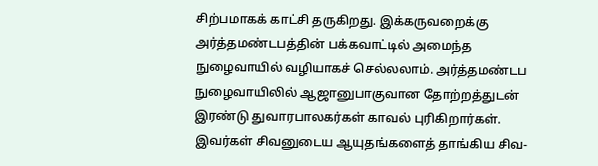சிற்பமாகக் காட்சி தருகிறது. இக்கருவறைக்கு அர்த்தமண்டபத்தின் பக்கவாட்டில் அமைந்த நுழைவாயில் வழியாகச் செல்லலாம். அர்த்தமண்டப நுழைவாயிலில் ஆஜானுபாகுவான தோற்றத்துடன் இரண்டு துவாரபாலகர்கள் காவல் புரிகிறார்கள். இவர்கள் சிவனுடைய ஆயுதங்களைத் தாங்கிய சிவ-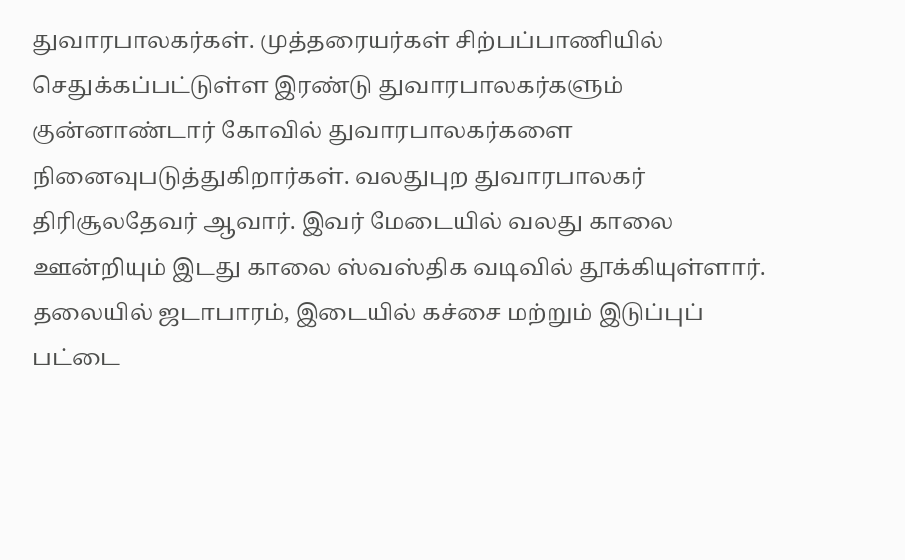துவாரபாலகர்கள். முத்தரையர்கள் சிற்பப்பாணியில் செதுக்கப்பட்டுள்ள இரண்டு துவாரபாலகர்களும் குன்னாண்டார் கோவில் துவாரபாலகர்களை நினைவுபடுத்துகிறார்கள். வலதுபுற துவாரபாலகர் திரிசூலதேவர் ஆவார். இவர் மேடையில் வலது காலை ஊன்றியும் இடது காலை ஸ்வஸ்திக வடிவில் தூக்கியுள்ளார். தலையில் ஜடாபாரம், இடையில் கச்சை மற்றும் இடுப்புப் பட்டை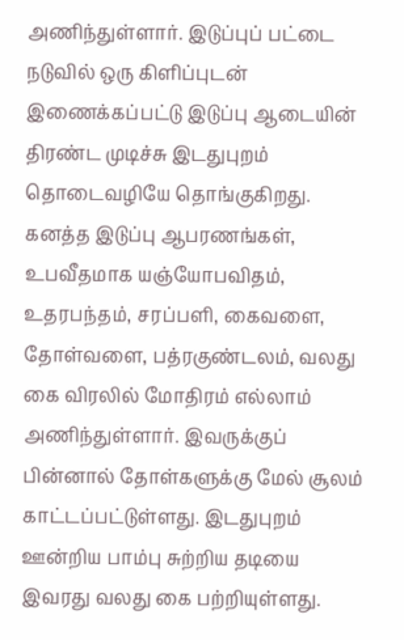அணிந்துள்ளார். இடுப்புப் பட்டை நடுவில் ஒரு கிளிப்புடன் இணைக்கப்பட்டு இடுப்பு ஆடையின் திரண்ட முடிச்சு இடதுபுறம் தொடைவழியே தொங்குகிறது. கனத்த இடுப்பு ஆபரணங்கள், உபவீதமாக யஞ்யோபவிதம், உதரபந்தம், சரப்பளி, கைவளை, தோள்வளை, பத்ரகுண்டலம், வலது கை விரலில் மோதிரம் எல்லாம் அணிந்துள்ளார். இவருக்குப் பின்னால் தோள்களுக்கு மேல் சூலம் காட்டப்பட்டுள்ளது. இடதுபுறம் ஊன்றிய பாம்பு சுற்றிய தடியை இவரது வலது கை பற்றியுள்ளது.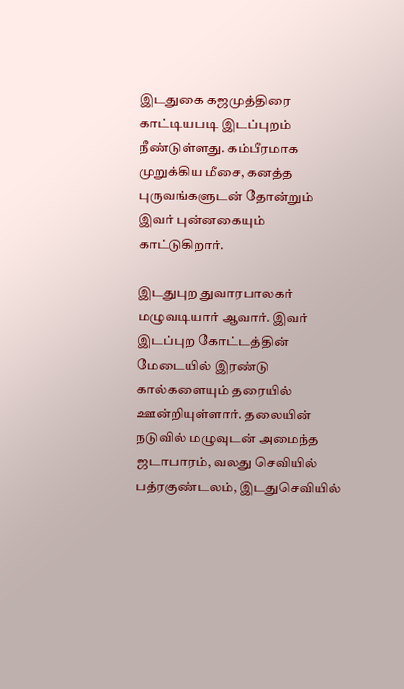இடதுகை கஜமுத்திரை காட்டியபடி இடப்புறம் நீண்டுள்ளது. கம்பீரமாக முறுக்கிய மீசை, கனத்த புருவங்களுடன் தோன்றும் இவர் புன்னகையும் காட்டுகிறார்.

இடதுபுற துவாரபாலகர் மழுவடியார் ஆவார். இவர் இடப்புற கோட்டத்தின் மேடையில் இரண்டு கால்களையும் தரையில் ஊன்றியுள்ளார். தலையின் நடுவில் மழுவுடன் அமைந்த ஜடாபாரம், வலது செவியில் பத்ரகுண்டலம், இடதுசெவியில்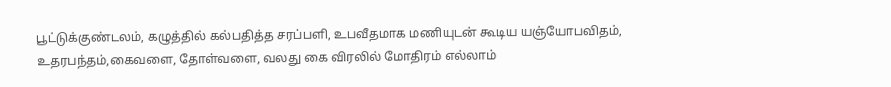பூட்டுக்குண்டலம், கழுத்தில் கல்பதித்த சரப்பளி, உபவீதமாக மணியுடன் கூடிய யஞ்யோபவிதம், உதரபந்தம்,கைவளை, தோள்வளை, வலது கை விரலில் மோதிரம் எல்லாம்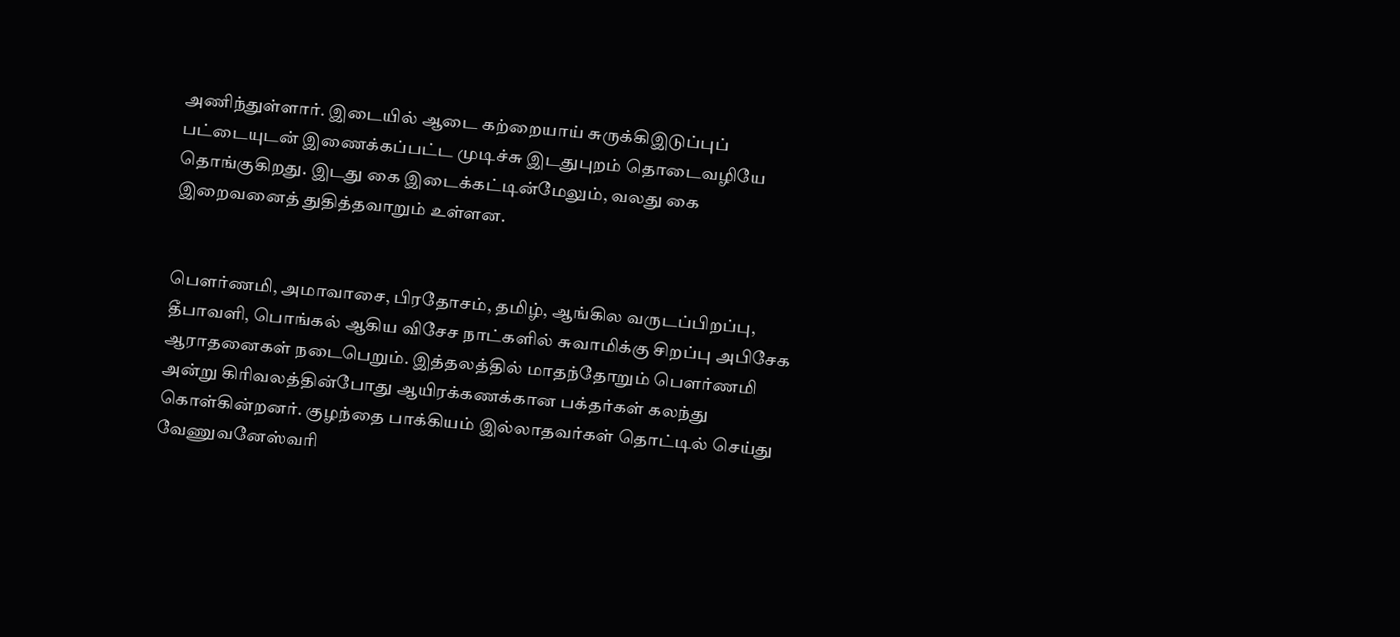அணிந்துள்ளார். இடையில் ஆடை கற்றையாய் சுருக்கிஇடுப்புப் பட்டையுடன் இணைக்கப்பட்ட முடிச்சு இடதுபுறம் தொடைவழியே தொங்குகிறது. இடது கை இடைக்கட்டின்மேலும், வலது கை இறைவனைத் துதித்தவாறும் உள்ளன.


பௌர்ணமி, அமாவாசை, பிரதோசம், தமிழ், ஆங்கில வருடப்பிறப்பு, தீபாவளி, பொங்கல் ஆகிய விசேச நாட்களில் சுவாமிக்கு சிறப்பு அபிசேக ஆராதனைகள் நடைபெறும். இத்தலத்தில் மாதந்தோறும் பௌர்ணமி அன்று கிரிவலத்தின்போது ஆயிரக்கணக்கான பக்தர்கள் கலந்து கொள்கின்றனர். குழந்தை பாக்கியம் இல்லாதவர்கள் தொட்டில் செய்து வேணுவனேஸ்வரி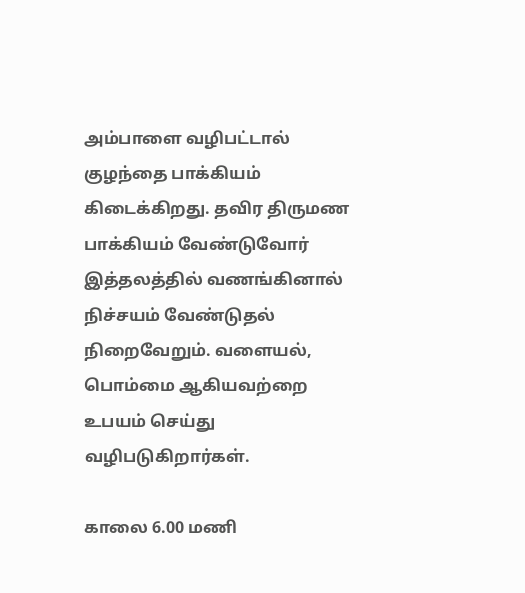அம்பாளை வழிபட்டால் குழந்தை பாக்கியம் கிடைக்கிறது. தவிர திருமண பாக்கியம் வேண்டுவோர் இத்தலத்தில் வணங்கினால் நிச்சயம் வேண்டுதல் நிறைவேறும். வளையல், பொம்மை ஆகியவற்றை உபயம் செய்து வழிபடுகிறார்கள்.

காலை 6.00 மணி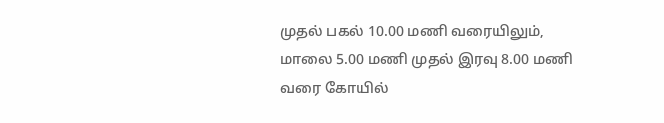முதல் பகல் 10.00 மணி வரையிலும், மாலை 5.00 மணி முதல் இரவு 8.00 மணி வரை கோயில்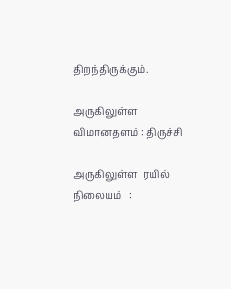திறந்திருக்கும்.

அருகிலுள்ள விமானதளம் : திருச்சி

அருகிலுள்ள  ரயில் நிலையம்   :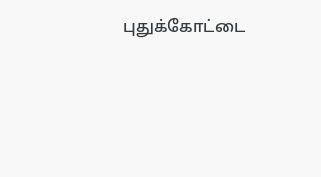புதுக்கோட்டை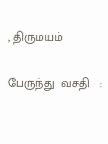, திருமயம்

பேருந்து  வசதி   :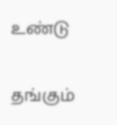உண்டு

தங்கும்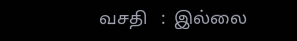வசதி   :  இல்லை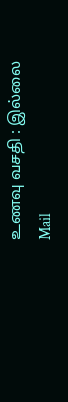உணவு வசதி : இல்லை
Mail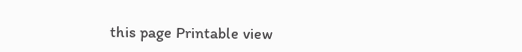this page Printable view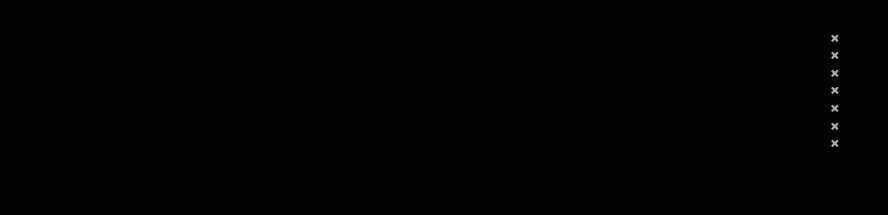×
×
×
×
×
×
×